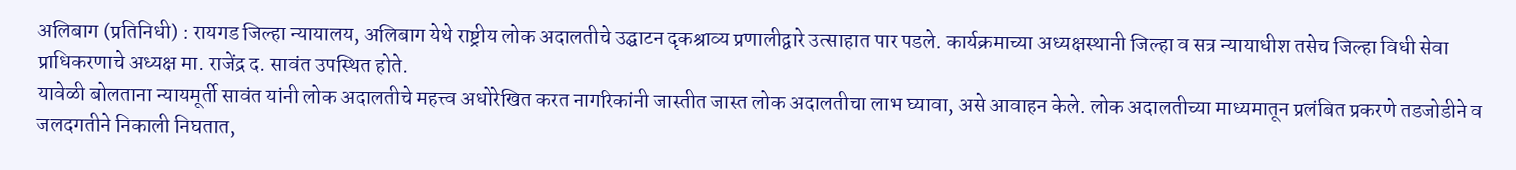अलिबाग (प्रतिनिधी) : रायगड जिल्हा न्यायालय, अलिबाग येथे राष्ट्रीय लोक अदालतीचे उद्घाटन दृकश्राव्य प्रणालीद्वारे उत्साहात पार पडले. कार्यक्रमाच्या अध्यक्षस्थानी जिल्हा व सत्र न्यायाधीश तसेच जिल्हा विधी सेवा प्राधिकरणाचे अध्यक्ष मा. राजेंद्र द. सावंत उपस्थित होते.
यावेळी बोलताना न्यायमूर्ती सावंत यांनी लोक अदालतीचे महत्त्व अधोरेखित करत नागरिकांनी जास्तीत जास्त लोक अदालतीचा लाभ घ्यावा, असे आवाहन केले. लोक अदालतीच्या माध्यमातून प्रलंबित प्रकरणे तडजोडीने व जलदगतीने निकाली निघतात,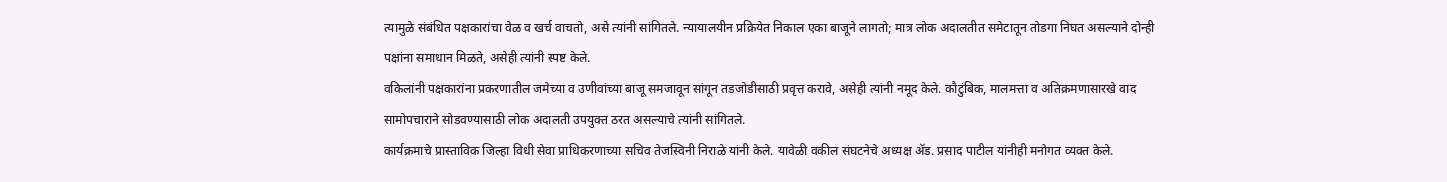त्यामुळे संबंधित पक्षकारांचा वेळ व खर्च वाचतो, असे त्यांनी सांगितले. न्यायालयीन प्रक्रियेत निकाल एका बाजूने लागतो; मात्र लोक अदालतीत समेटातून तोडगा निघत असल्याने दोन्ही पक्षांना समाधान मिळते, असेही त्यांनी स्पष्ट केले.
वकिलांनी पक्षकारांना प्रकरणातील जमेच्या व उणीवांच्या बाजू समजावून सांगून तडजोडीसाठी प्रवृत्त करावे, असेही त्यांनी नमूद केले. कौटुंबिक, मालमत्ता व अतिक्रमणासारखे वाद सामोपचाराने सोडवण्यासाठी लोक अदालती उपयुक्त ठरत असल्याचे त्यांनी सांगितले.
कार्यक्रमाचे प्रास्ताविक जिल्हा विधी सेवा प्राधिकरणाच्या सचिव तेजस्विनी निराळे यांनी केले. यावेळी वकील संघटनेचे अध्यक्ष ॲड. प्रसाद पाटील यांनीही मनोगत व्यक्त केले.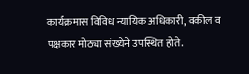कार्यक्रमास विविध न्यायिक अधिकारी, वकील व पक्षकार मोठ्या संख्येने उपस्थित होते.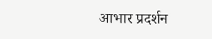आभार प्रदर्शन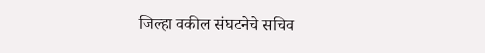जिल्हा वकील संघटनेचे सचिव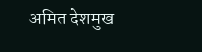अमित देशमुख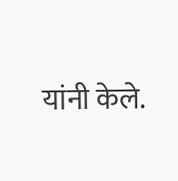यांनी केले.